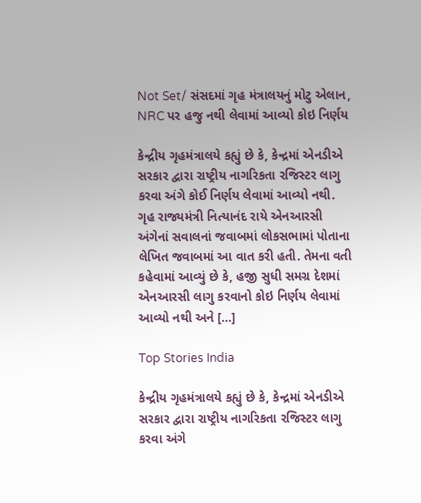Not Set/ સંસદમાં ગૃહ મંત્રાલયનું મોટુ એલાન, NRC પર હજુ નથી લેવામાં આવ્યો કોઇ નિર્ણય

કેન્દ્રીય ગૃહમંત્રાલયે કહ્યું છે કે, કેન્દ્રમાં એનડીએ સરકાર દ્વારા રાષ્ટ્રીય નાગરિકતા રજિસ્ટર લાગુ કરવા અંગે કોઈ નિર્ણય લેવામાં આવ્યો નથી. ગૃહ રાજ્યમંત્રી નિત્યાનંદ રાયે એનઆરસી અંગેનાં સવાલનાં જવાબમાં લોકસભામાં પોતાના લેખિત જવાબમાં આ વાત કરી હતી. તેમના વતી કહેવામાં આવ્યું છે કે, હજી સુધી સમગ્ર દેશમાં એનઆરસી લાગુ કરવાનો કોઇ નિર્ણય લેવામાં આવ્યો નથી અને […]

Top Stories India

કેન્દ્રીય ગૃહમંત્રાલયે કહ્યું છે કે, કેન્દ્રમાં એનડીએ સરકાર દ્વારા રાષ્ટ્રીય નાગરિકતા રજિસ્ટર લાગુ કરવા અંગે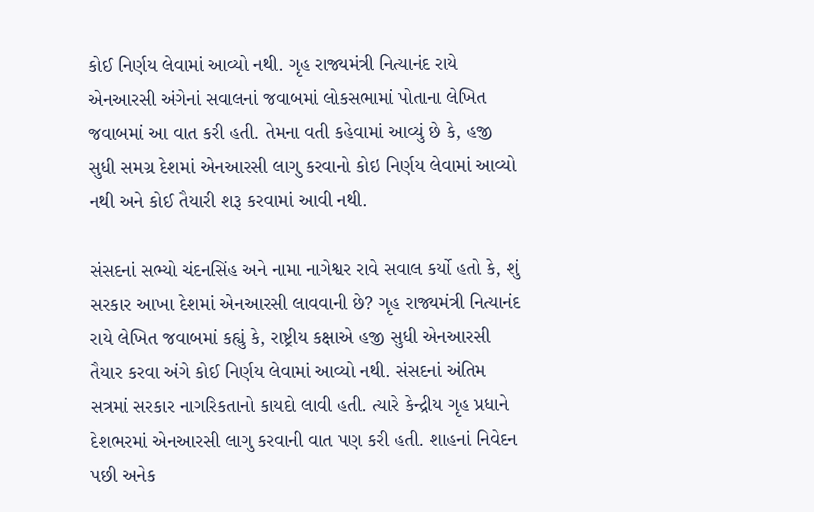કોઈ નિર્ણય લેવામાં આવ્યો નથી. ગૃહ રાજ્યમંત્રી નિત્યાનંદ રાયે એનઆરસી અંગેનાં સવાલનાં જવાબમાં લોકસભામાં પોતાના લેખિત જવાબમાં આ વાત કરી હતી. તેમના વતી કહેવામાં આવ્યું છે કે, હજી સુધી સમગ્ર દેશમાં એનઆરસી લાગુ કરવાનો કોઇ નિર્ણય લેવામાં આવ્યો નથી અને કોઈ તૈયારી શરૂ કરવામાં આવી નથી.

સંસદનાં સભ્યો ચંદનસિંહ અને નામા નાગેશ્વર રાવે સવાલ કર્યો હતો કે, શું સરકાર આખા દેશમાં એનઆરસી લાવવાની છે? ગૃહ રાજ્યમંત્રી નિત્યાનંદ રાયે લેખિત જવાબમાં કહ્યું કે, રાષ્ટ્રીય કક્ષાએ હજી સુધી એનઆરસી તૈયાર કરવા અંગે કોઈ નિર્ણય લેવામાં આવ્યો નથી. સંસદનાં અંતિમ સત્રમાં સરકાર નાગરિકતાનો કાયદો લાવી હતી. ત્યારે કેન્દ્રીય ગૃહ પ્રધાને દેશભરમાં એનઆરસી લાગુ કરવાની વાત પણ કરી હતી. શાહનાં નિવેદન પછી અનેક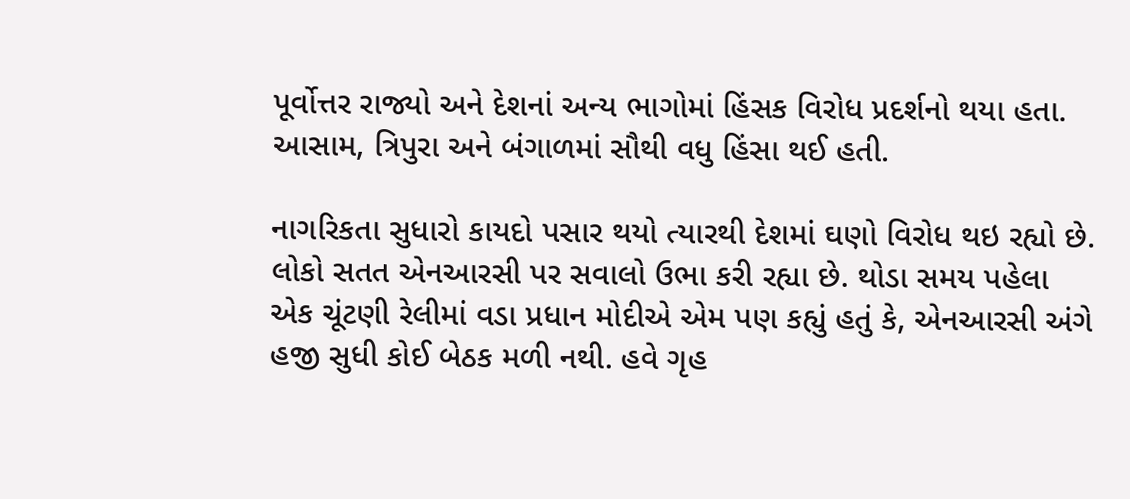પૂર્વોત્તર રાજ્યો અને દેશનાં અન્ય ભાગોમાં હિંસક વિરોધ પ્રદર્શનો થયા હતા. આસામ, ત્રિપુરા અને બંગાળમાં સૌથી વધુ હિંસા થઈ હતી.

નાગરિકતા સુધારો કાયદો પસાર થયો ત્યારથી દેશમાં ઘણો વિરોધ થઇ રહ્યો છે. લોકો સતત એનઆરસી પર સવાલો ઉભા કરી રહ્યા છે. થોડા સમય પહેલા એક ચૂંટણી રેલીમાં વડા પ્રધાન મોદીએ એમ પણ કહ્યું હતું કે, એનઆરસી અંગે હજી સુધી કોઈ બેઠક મળી નથી. હવે ગૃહ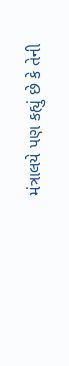મંત્રાલયે પણ કહ્યું છે કે તેની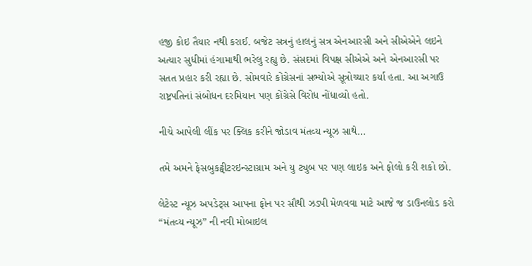હજી કોઇ તૈયાર નથી કરાઈ. બજેટ સત્રનું હાલનું સત્ર એનઆરસી અને સીએએને લઇને અત્યાર સુધીમાં હંગામાથી ભરેલુ રહ્યુ છે. સંસદમાં વિપક્ષ સીએએ અને એનઆરસી પર સતત પ્રહાર કરી રહ્યા છે. સોમવારે કોંગ્રેસનાં સભ્યોએ સૂત્રોચ્ચાર કર્યા હતા. આ અગાઉ રાષ્ટ્રપતિનાં સંબોધન દરમિયાન પણ કોંગ્રેસે વિરોધ નોંધાવ્યો હતો.

નીચે આપેલી લીંક પર ક્લિક કરીને જોડાવ મંતવ્ય ન્યૂઝ સાથે…

તમે અમને ફેસબુકટ્વીટરઇન્સ્ટાગ્રામ અને યુ ટ્યુબ પર પણ લાઇક અને ફોલો કરી શકો છો.

લેટેસ્ટ ન્યૂઝ અપડેટ્સ આપના ફોન પર સૌથી ઝડપી મેળવવા માટે આજે જ ડાઉનલોડ કરો “મંતવ્ય ન્યૂઝ” ની નવી મોબાઇલ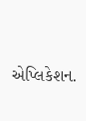એપ્લિકેશન.